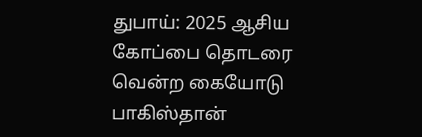துபாய்: 2025 ஆசிய கோப்பை தொடரை வென்ற கையோடு பாகிஸ்தான்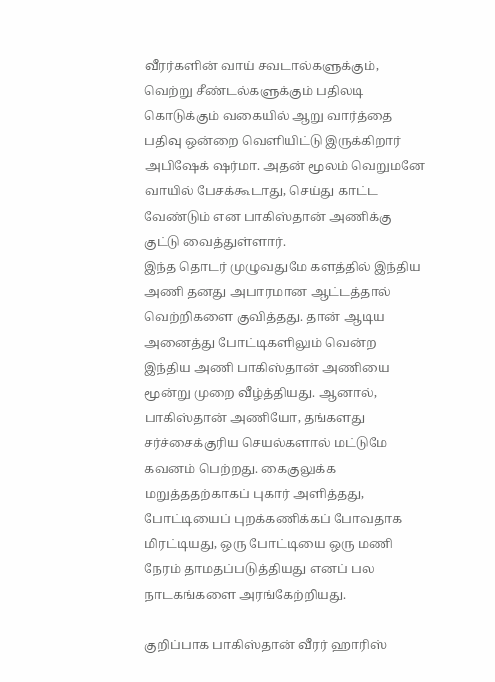வீரர்களின் வாய் சவடால்களுக்கும், வெற்று சீண்டல்களுக்கும் பதிலடி கொடுக்கும் வகையில் ஆறு வார்த்தை பதிவு ஒன்றை வெளியிட்டு இருக்கிறார் அபிஷேக் ஷர்மா. அதன் மூலம் வெறுமனே வாயில் பேசக்கூடாது, செய்து காட்ட வேண்டும் என பாகிஸ்தான் அணிக்கு குட்டு வைத்துள்ளார்.
இந்த தொடர் முழுவதுமே களத்தில் இந்திய அணி தனது அபாரமான ஆட்டத்தால் வெற்றிகளை குவித்தது. தான் ஆடிய அனைத்து போட்டிகளிலும் வென்ற இந்திய அணி பாகிஸ்தான் அணியை மூன்று முறை வீழ்த்தியது. ஆனால், பாகிஸ்தான் அணியோ, தங்களது சர்ச்சைக்குரிய செயல்களால் மட்டுமே கவனம் பெற்றது. கைகுலுக்க மறுத்ததற்காகப் புகார் அளித்தது, போட்டியைப் புறக்கணிக்கப் போவதாக மிரட்டியது, ஒரு போட்டியை ஒரு மணி நேரம் தாமதப்படுத்தியது எனப் பல நாடகங்களை அரங்கேற்றியது.

குறிப்பாக பாகிஸ்தான் வீரர் ஹாரிஸ்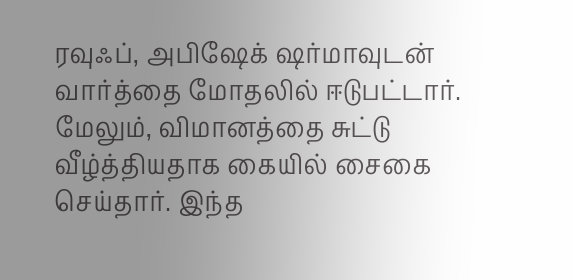ரவுஃப், அபிஷேக் ஷர்மாவுடன் வார்த்தை மோதலில் ஈடுபட்டார். மேலும், விமானத்தை சுட்டு வீழ்த்தியதாக கையில் சைகை செய்தார். இந்த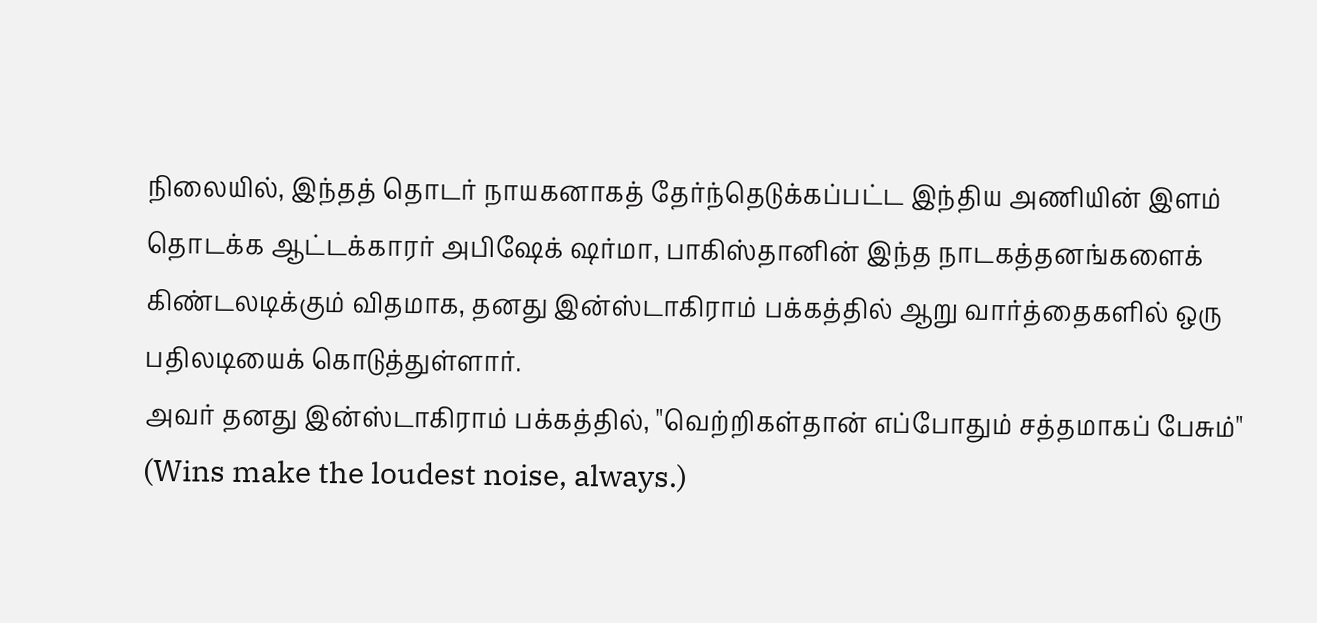நிலையில், இந்தத் தொடர் நாயகனாகத் தேர்ந்தெடுக்கப்பட்ட இந்திய அணியின் இளம் தொடக்க ஆட்டக்காரர் அபிஷேக் ஷர்மா, பாகிஸ்தானின் இந்த நாடகத்தனங்களைக் கிண்டலடிக்கும் விதமாக, தனது இன்ஸ்டாகிராம் பக்கத்தில் ஆறு வார்த்தைகளில் ஒரு பதிலடியைக் கொடுத்துள்ளார்.
அவர் தனது இன்ஸ்டாகிராம் பக்கத்தில், "வெற்றிகள்தான் எப்போதும் சத்தமாகப் பேசும்" (Wins make the loudest noise, always.)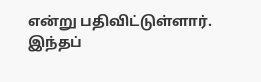என்று பதிவிட்டுள்ளார். இந்தப்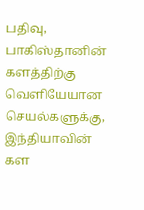பதிவு, பாகிஸ்தானின் களத்திற்கு வெளியேயான செயல்களுக்கு, இந்தியாவின் கள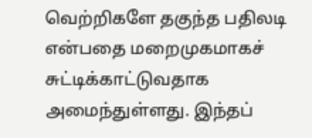வெற்றிகளே தகுந்த பதிலடி என்பதை மறைமுகமாகச் சுட்டிக்காட்டுவதாக அமைந்துள்ளது. இந்தப்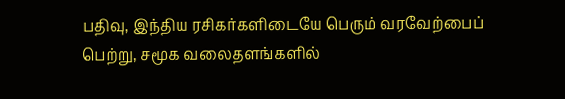பதிவு, இந்திய ரசிகர்களிடையே பெரும் வரவேற்பைப் பெற்று, சமூக வலைதளங்களில்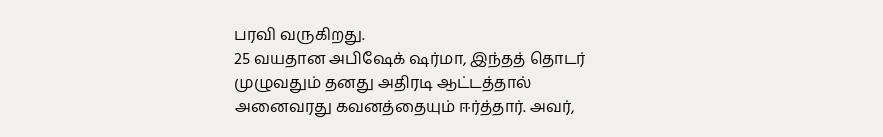பரவி வருகிறது.
25 வயதான அபிஷேக் ஷர்மா, இந்தத் தொடர் முழுவதும் தனது அதிரடி ஆட்டத்தால் அனைவரது கவனத்தையும் ஈர்த்தார். அவர்,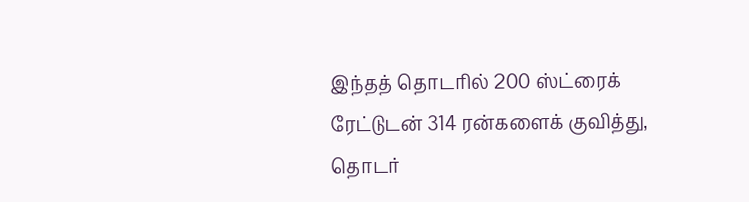இந்தத் தொடரில் 200 ஸ்ட்ரைக் ரேட்டுடன் 314 ரன்களைக் குவித்து, தொடர்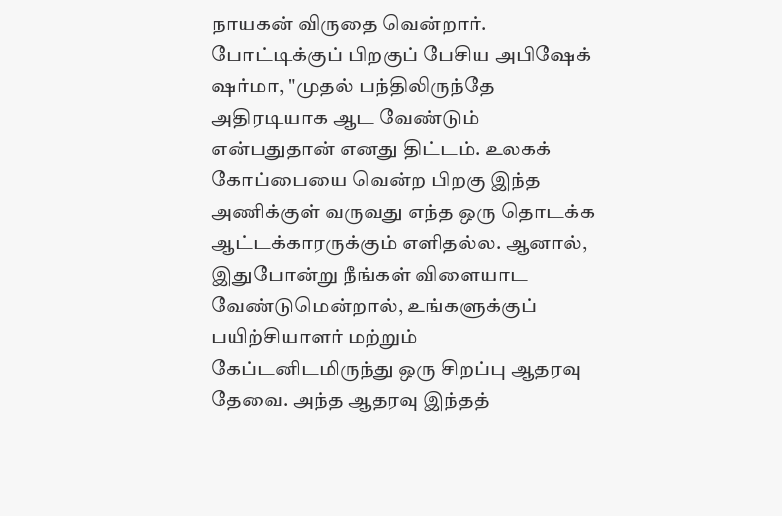நாயகன் விருதை வென்றார்.
போட்டிக்குப் பிறகுப் பேசிய அபிஷேக் ஷர்மா, "முதல் பந்திலிருந்தே அதிரடியாக ஆட வேண்டும் என்பதுதான் எனது திட்டம். உலகக் கோப்பையை வென்ற பிறகு இந்த அணிக்குள் வருவது எந்த ஒரு தொடக்க ஆட்டக்காரருக்கும் எளிதல்ல. ஆனால், இதுபோன்று நீங்கள் விளையாட வேண்டுமென்றால், உங்களுக்குப் பயிற்சியாளர் மற்றும் கேப்டனிடமிருந்து ஒரு சிறப்பு ஆதரவு தேவை. அந்த ஆதரவு இந்தத்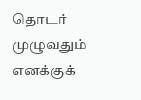தொடர் முழுவதும் எனக்குக்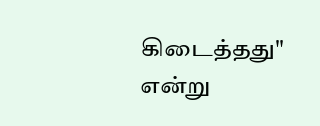கிடைத்தது" என்று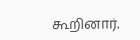கூறினார்.